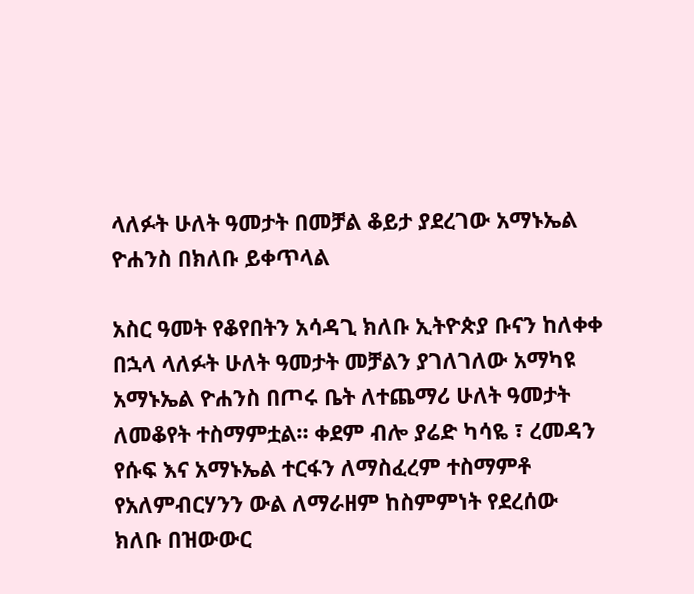ላለፉት ሁለት ዓመታት በመቻል ቆይታ ያደረገው አማኑኤል ዮሐንስ በክለቡ ይቀጥላል

አስር ዓመት የቆየበትን አሳዳጊ ክለቡ ኢትዮጵያ ቡናን ከለቀቀ በኋላ ላለፉት ሁለት ዓመታት መቻልን ያገለገለው አማካዩ አማኑኤል ዮሐንስ በጦሩ ቤት ለተጨማሪ ሁለት ዓመታት ለመቆየት ተስማምቷል። ቀደም ብሎ ያሬድ ካሳዬ ፣ ረመዳን የሱፍ እና አማኑኤል ተርፋን ለማስፈረም ተስማምቶ የአለምብርሃንን ውል ለማራዘም ከስምምነት የደረሰው ክለቡ በዝውውር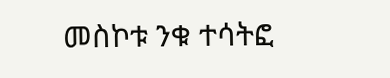መስኮቱ ንቁ ተሳትፎ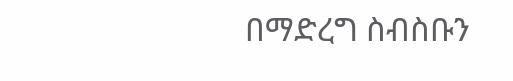በማድረግ ስብስቡን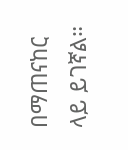በማጠናከር ላይ ይገኛል።